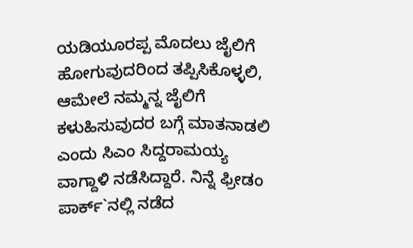ಯಡಿಯೂರಪ್ಪ ಮೊದಲು ಜೈಲಿಗೆ ಹೋಗುವುದರಿಂದ ತಪ್ಪಿಸಿಕೊಳ್ಳಲಿ, ಆಮೇಲೆ ನಮ್ಮನ್ನ ಜೈಲಿಗೆ ಕಳುಹಿಸುವುದರ ಬಗ್ಗೆ ಮಾತನಾಡಲಿ ಎಂದು ಸಿಎಂ ಸಿದ್ದರಾಮಯ್ಯ ವಾಗ್ದಾಳಿ ನಡೆಸಿದ್ದಾರೆ. ನಿನ್ನೆ ಫ್ರೀಡಂ ಪಾರ್ಕ್`ನಲ್ಲಿ ನಡೆದ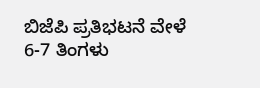ಬಿಜೆಪಿ ಪ್ರತಿಭಟನೆ ವೇಳೆ 6-7 ತಿಂಗಳು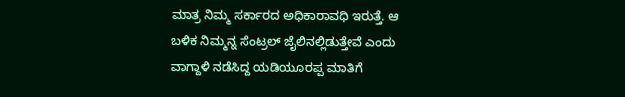ಮಾತ್ರ ನಿಮ್ಮ ಸರ್ಕಾರದ ಅಧಿಕಾರಾವಧಿ ಇರುತ್ತೆ. ಆ ಬಳಿಕ ನಿಮ್ಮನ್ನ ಸೆಂಟ್ರಲ್ ಜೈಲಿನಲ್ಲಿಡುತ್ತೇವೆ ಎಂದು ವಾಗ್ದಾಳಿ ನಡೆಸಿದ್ದ ಯಡಿಯೂರಪ್ಪ ಮಾತಿಗೆ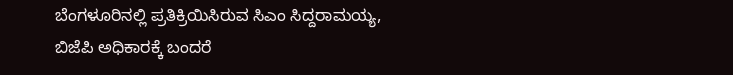ಬೆಂಗಳೂರಿನಲ್ಲಿ ಪ್ರತಿಕ್ರಿಯಿಸಿರುವ ಸಿಎಂ ಸಿದ್ದರಾಮಯ್ಯ, ಬಿಜೆಪಿ ಅಧಿಕಾರಕ್ಕೆ ಬಂದರೆ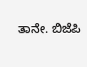ತಾನೇ. ಬಿಜೆಪಿ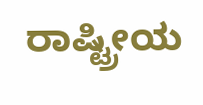ರಾಷ್ಟ್ರೀಯ